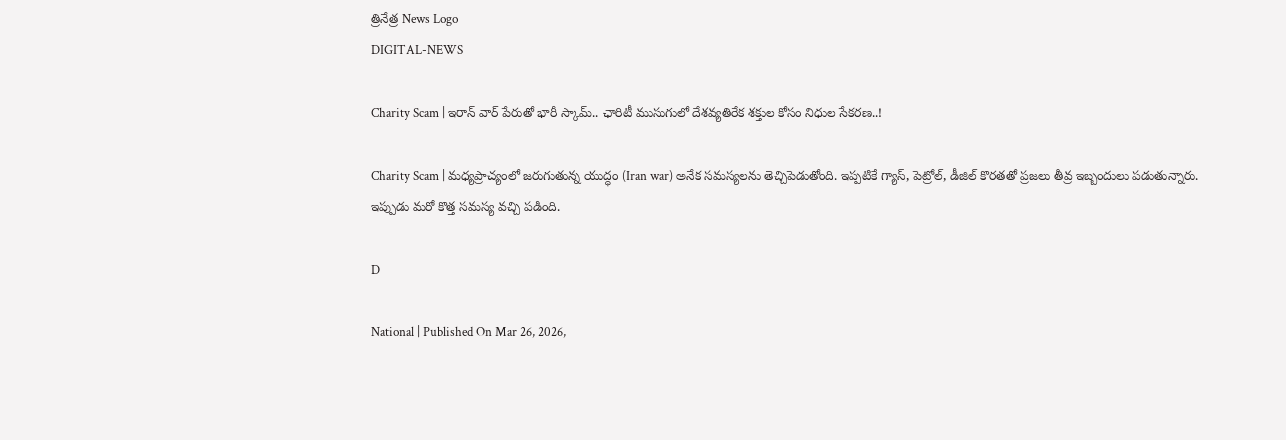త్రినేత్ర News Logo
DIGITAL-NEWS

Charity Scam | ఇరాన్ వార్ పేరుతో భారీ స్కామ్‌.. ఛారిటీ ముసుగులో దేశ‌వ్య‌తిరేక శ‌క్తుల కోసం నిధుల సేక‌ర‌ణ‌..!

Charity Scam | మ‌ధ్య‌ప్రాచ్యంలో జ‌రుగుతున్న యుద్ధం (Iran war) అనేక స‌మ‌స్య‌ల‌ను తెచ్చిపెడుతోంది. ఇప్ప‌టికే గ్యాస్‌, పెట్రోల్‌, డీజిల్ కొర‌త‌తో ప్ర‌జ‌లు తీవ్ర ఇబ్బందులు ప‌డుతున్నారు. ఇప్పుడు మ‌రో కొత్త స‌మ‌స్య వ‌చ్చి ప‌డింది.

D

National | Published On Mar 26, 2026,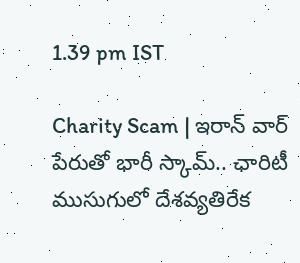1.39 pm IST

Charity Scam | ఇరాన్ వార్ పేరుతో భారీ స్కామ్‌.. ఛారిటీ ముసుగులో దేశ‌వ్య‌తిరేక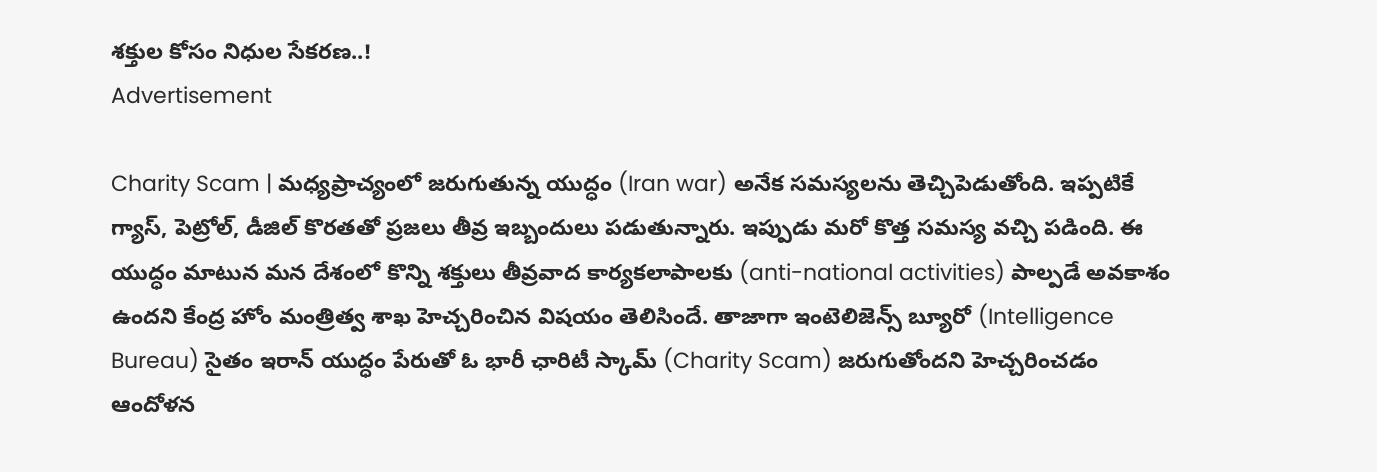శ‌క్తుల కోసం నిధుల సేక‌ర‌ణ‌..!
Advertisement

Charity Scam | మ‌ధ్య‌ప్రాచ్యంలో జ‌రుగుతున్న యుద్ధం (Iran war) అనేక స‌మ‌స్య‌ల‌ను తెచ్చిపెడుతోంది. ఇప్ప‌టికే గ్యాస్‌, పెట్రోల్‌, డీజిల్ కొర‌త‌తో ప్ర‌జ‌లు తీవ్ర ఇబ్బందులు ప‌డుతున్నారు. ఇప్పుడు మ‌రో కొత్త స‌మ‌స్య వ‌చ్చి ప‌డింది. ఈ యుద్ధం మాటున మ‌న దేశంలో కొన్ని శ‌క్తులు తీవ్ర‌వాద కార్య‌క‌లాపాల‌కు (anti-national activities) పాల్ప‌డే అవ‌కాశం ఉంద‌ని కేంద్ర హోం మంత్రిత్వ శాఖ హెచ్చ‌రించిన విష‌యం తెలిసిందే. తాజాగా ఇంటెలిజెన్స్ బ్యూరో (Intelligence Bureau) సైతం ఇరాన్ యుద్ధం పేరుతో ఓ భారీ ఛారిటీ స్కామ్ (Charity Scam) జరుగుతోందని హెచ్చ‌రించ‌డం ఆందోళ‌న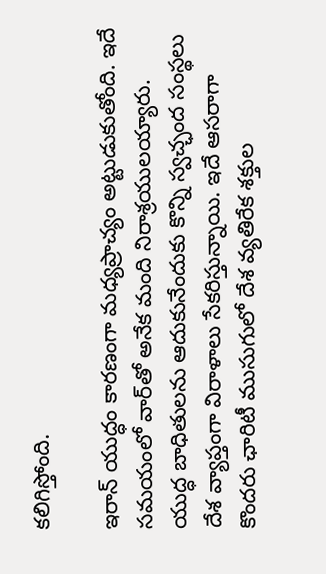క‌లిగిస్తోంది.

ఇరాన్ యుద్ధం కార‌ణంగా మ‌ధ్య‌ప్రాచ్యం అట్టుడుకుతోంది. ఇదే స‌మ‌యంలో వార్‌తో అనేక మంది నిరాశ్ర‌యుల‌య్యారు. యుద్ధ బాధితుల‌ను ఆదుకునేందుకు కొన్ని స్వచ్ఛంద సంస్థ‌లు దేశ వ్యాప్తంగా విరాళాలు సేక‌రిస్తున్నాయి. ఇదే ఆస‌రాగా కొంద‌రు ఛారిటీ ముసుగులో దేశ వ్య‌తిరేక శ‌క్తుల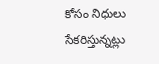కోసం నిధులు సేక‌రిస్తున్న‌ట్లు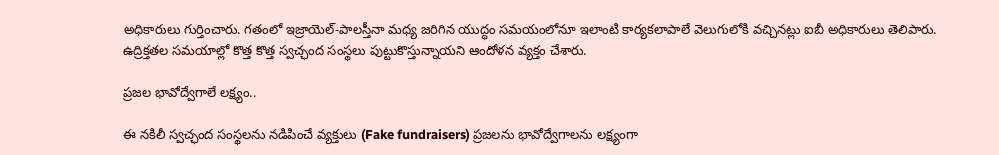అధికారులు గుర్తించారు. గ‌తంలో ఇజ్రాయెల్‌-పాల‌స్తీనా మ‌ధ్య జ‌రిగిన‌ యుద్ధం స‌మయంలోనూ ఇలాంటి కార్య‌క‌లాపాలే వెలుగులోకి వ‌చ్చిన‌ట్లు ఐబీ అధికారులు తెలిపారు. ఉద్రిక్త‌త‌ల స‌మ‌యాల్లో కొత్త కొత్త స్వ‌చ్ఛంద సంస్థ‌లు పుట్టుకొస్తున్నాయ‌ని ఆందోళ‌న వ్య‌క్తం చేశారు.

ప్ర‌జ‌ల భావోద్వేగాలే ల‌క్ష్యం..

ఈ నకిలీ స్వ‌చ్ఛంద‌ సంస్థలను నడిపించే వ్యక్తులు (Fake fundraisers) ప్రజలను భావోద్వేగాల‌ను ల‌క్ష్యంగా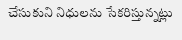చేసుకుని నిధుల‌ను సేక‌రిస్తున్న‌ట్లు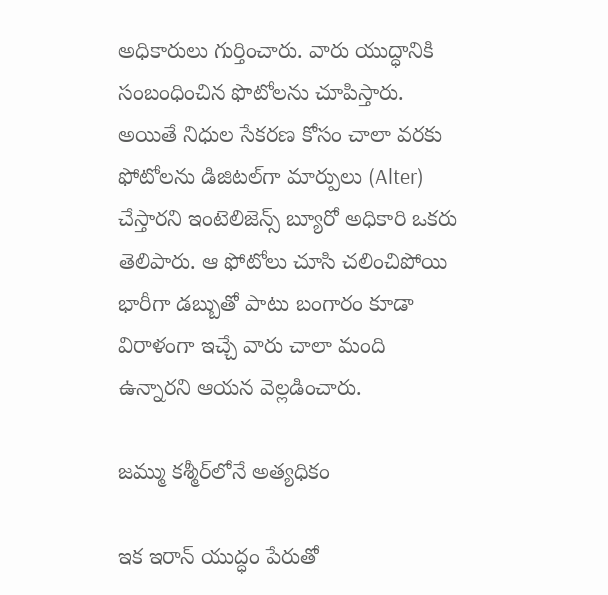అధికారులు గుర్తించారు. వారు యుద్ధానికి సంబంధించిన ఫొటోల‌ను చూపిస్తారు. అయితే నిధుల సేకరణ కోసం చాలా వరకు ఫోటోలను డిజిటల్‌గా మార్పులు (Alter) చేస్తారని ఇంటెలిజెన్స్ బ్యూరో అధికారి ఒకరు తెలిపారు. ఆ ఫోటోలు చూసి చలించిపోయి భారీగా డబ్బుతో పాటు బంగారం కూడా విరాళంగా ఇచ్చే వారు చాలా మంది ఉన్నారని ఆయన వెల్లడించారు.

జ‌మ్ము క‌శ్మీర్‌లోనే అత్య‌ధికం

ఇక ఇరాన్ యుద్ధం పేరుతో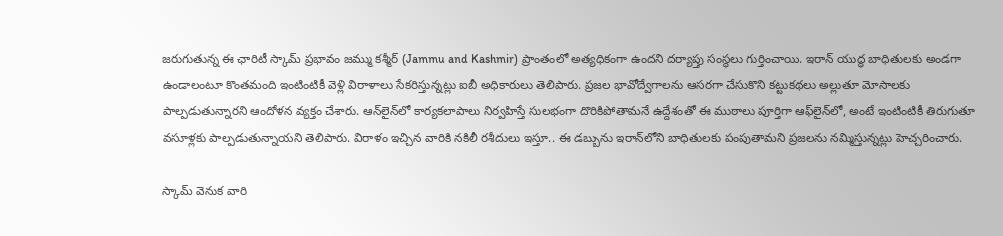జ‌రుగుతున్న ఈ ఛారిటీ స్కామ్ ప్ర‌భావం జ‌మ్ము క‌శ్మీర్ (Jammu and Kashmir) ప్రాంతంలో అత్య‌ధికంగా ఉంద‌ని దర్యాప్తు సంస్థలు గుర్తించాయి. ఇరాన్ యుద్ధ బాధితుల‌కు అండ‌గా ఉండాలంటూ కొంత‌మంది ఇంటింటికీ వెళ్లి విరాళాలు సేక‌రిస్తున్న‌ట్లు ఐబీ అధికారులు తెలిపారు. ప్ర‌జ‌ల భావోద్వేగాల‌ను ఆస‌ర‌గా చేసుకొని క‌ట్టుక‌థ‌లు అల్లుతూ మోసాల‌కు పాల్ప‌డుతున్నార‌ని ఆందోళ‌న వ్య‌క్తం చేశారు. ఆన్‌లైన్‌లో కార్యకలాపాలు నిర్వహిస్తే సులభంగా దొరికిపోతామనే ఉద్దేశంతో ఈ ముఠాలు పూర్తిగా ఆఫ్‌లైన్‌లో, అంటే ఇంటింటికీ తిరుగుతూ వసూళ్లకు పాల్పడుతున్నాయ‌ని తెలిపారు. విరాళం ఇచ్చిన వారికి నకిలీ రశీదులు ఇస్తూ.. ఈ డబ్బును ఇరాన్‌లోని బాధితులకు పంపుతామని ప్ర‌జ‌ల‌ను న‌మ్మిస్తున్న‌ట్లు హెచ్చ‌రించారు.

స్కామ్ వెనుక వారి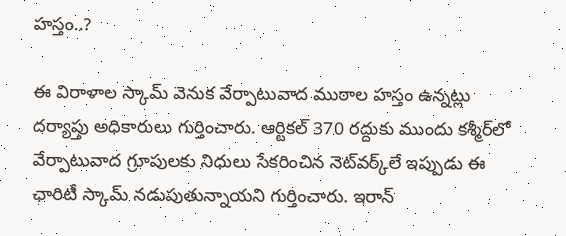హ‌స్తం..?

ఈ విరాళాల స్కామ్ వెనుక వేర్పాటువాద ముఠాల హ‌స్తం ఉన్న‌ట్లు ద‌ర్యాప్తు అధికారులు గుర్తించారు. ఆర్టిక‌ల్ 370 ర‌ద్దుకు ముందు క‌శ్మీర్‌లో వేర్పాటువాద గ్రూపుల‌కు నిధులు సేక‌రించిన నెట్‌వ‌ర్క్‌లే ఇప్పుడు ఈ ఛారిటీ స్కామ్ న‌డుపుతున్నాయ‌ని గుర్తించారు. ఇరాన్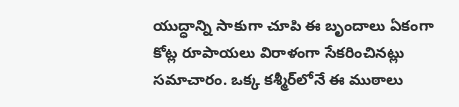యుద్ధాన్ని సాకుగా చూపి ఈ బృందాలు ఏకంగా కోట్ల రూపాయ‌లు విరాళంగా సేక‌రించిన‌ట్లు స‌మాచారం. ఒక్క క‌శ్మీర్‌లోనే ఈ ముఠాలు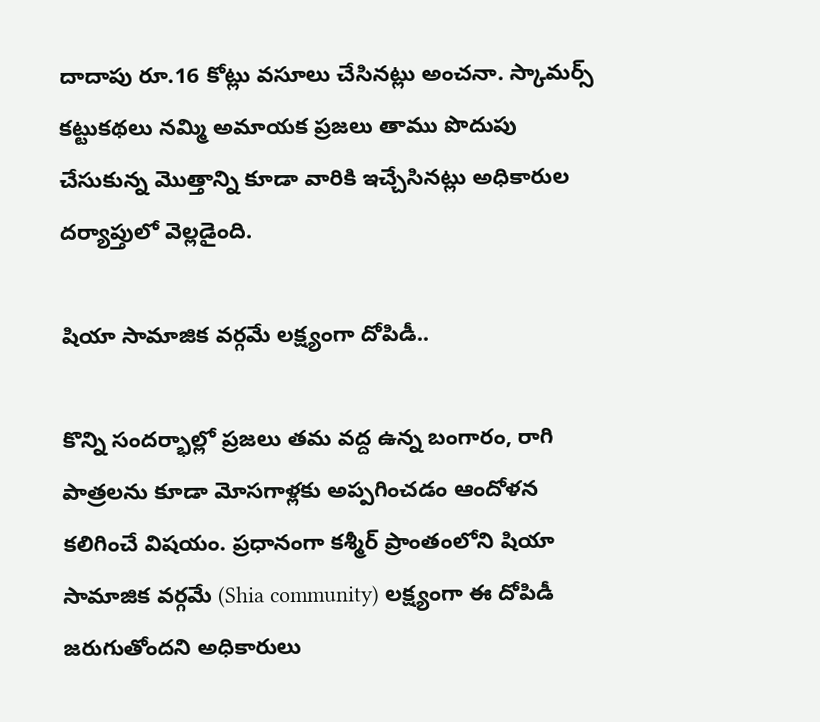దాదాపు రూ.16 కోట్లు వ‌సూలు చేసిన‌ట్లు అంచ‌నా. స్కామ‌ర్స్ క‌ట్టుక‌థ‌లు న‌మ్మి అమాయ‌క ప్ర‌జ‌లు తాము పొదుపు చేసుకున్న మొత్తాన్ని కూడా వారికి ఇచ్చేసిన‌ట్లు అధికారుల ద‌ర్యాప్తులో వెల్ల‌డైంది.

షియా సామాజిక‌ వ‌ర్గమే ల‌క్ష్యంగా దోపిడీ..

కొన్ని సంద‌ర్భాల్లో ప్ర‌జ‌లు త‌మ వ‌ద్ద ఉన్న బంగారం, రాగి పాత్ర‌ల‌ను కూడా మోస‌గాళ్ల‌కు అప్ప‌గించ‌డం ఆందోళ‌న క‌లిగించే విష‌యం. ప్ర‌ధానంగా క‌శ్మీర్ ప్రాంతంలోని షియా సామాజిక‌ వ‌ర్గమే (Shia community) ల‌క్ష్యంగా ఈ దోపిడీ జ‌రుగుతోంద‌ని అధికారులు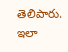తెలిపారు. ఇలా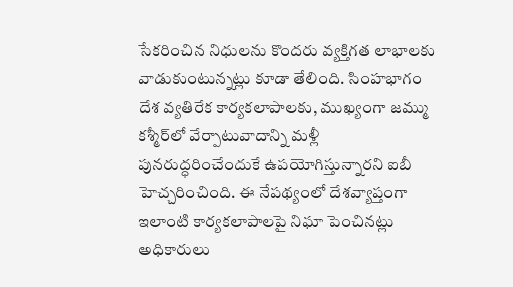సేక‌రించిన నిధుల‌ను కొంద‌రు వ్య‌క్తిగ‌త లాభాల‌కు వాడుకుంటున్న‌ట్లు కూడా తేలింది. సింహ‌భాగం దేశ వ్య‌తిరేక కార్య‌క‌లాపాల‌కు, ముఖ్యంగా జ‌మ్ము క‌శ్మీర్‌లో వేర్పాటువాదాన్ని మ‌ళ్లీ పున‌రుద్ధ‌రించేందుకే ఉప‌యోగిస్తున్నార‌ని ఐబీ హెచ్చ‌రించింది. ఈ నేప‌థ్యంలో దేశ‌వ్యాప్తంగా ఇలాంటి కార్య‌క‌లాపాల‌పై నిఘా పెంచిన‌ట్లు అధికారులు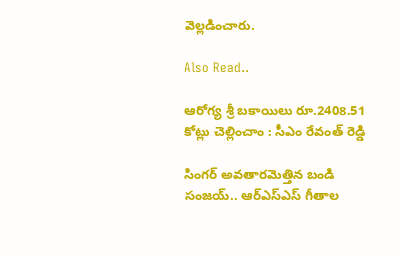వెల్ల‌డించారు.

Also Read..

ఆరోగ్య శ్రీ బ‌కాయిలు రూ.2408.51 కోట్లు చెల్లించాం : సీఎం రేవంత్ రెడ్డి

సింగర్ అవ‌తార‌మెత్తిన‌ బండి సంజయ్.. ఆర్ఎస్ఎస్ గీతాల‌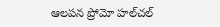ఆలప‌న ప్రోమో హ‌ల్‌చ‌ల్‌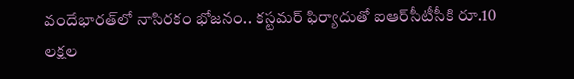వందేభార‌త్‌లో నాసిర‌కం భోజ‌నం.. క‌స్ట‌మ‌ర్ ఫిర్యాదుతో ఐఆర్‌సీటీసీకి రూ.10 లక్షల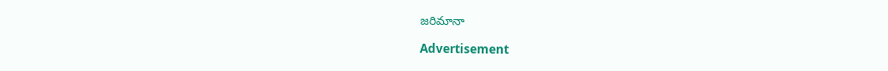జరిమానా

Advertisement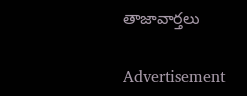తాజావార్తలు

Advertisement